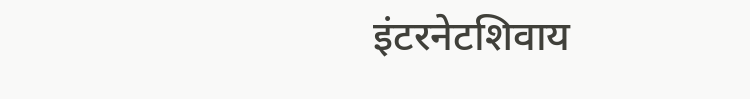इंटरनेटशिवाय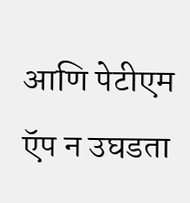आणि पेटीएम ऍप न उघडता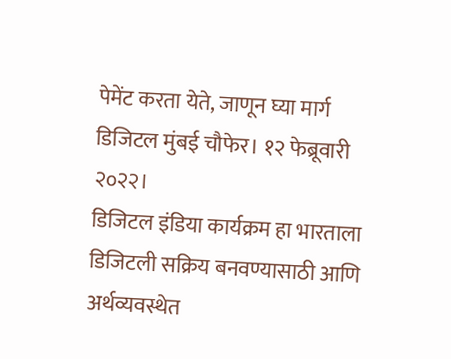पेमेंट करता येते, जाणून घ्या मार्ग
डिजिटल मुंबई चौफेर। १२ फेब्रूवारी २०२२।
डिजिटल इंडिया कार्यक्रम हा भारताला डिजिटली सक्रिय बनवण्यासाठी आणि अर्थव्यवस्थेत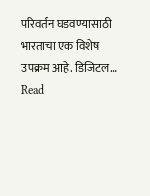परिवर्तन घडवण्यासाठी भारताचा एक विशेष उपक्रम आहे. डिजिटल…
Read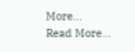More...
Read More...